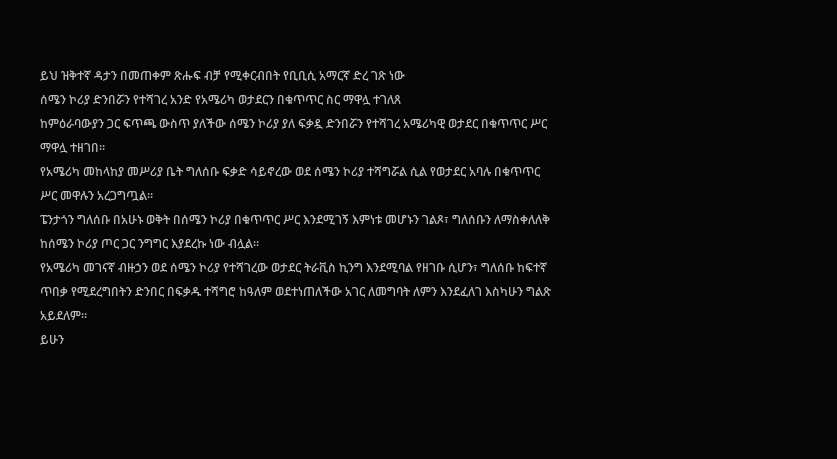ይህ ዝቅተኛ ዳታን በመጠቀም ጽሑፍ ብቻ የሚቀርብበት የቢቢሲ አማርኛ ድረ ገጽ ነው
ሰሜን ኮሪያ ድንበሯን የተሻገረ አንድ የአሜሪካ ወታደርን በቁጥጥር ስር ማዋሏ ተገለጸ
ከምዕራባውያን ጋር ፍጥጫ ውስጥ ያለችው ሰሜን ኮሪያ ያለ ፍቃዷ ድንበሯን የተሻገረ አሜሪካዊ ወታደር በቁጥጥር ሥር ማዋሏ ተዘገበ።
የአሜሪካ መከላከያ መሥሪያ ቤት ግለሰቡ ፍቃድ ሳይኖረው ወደ ሰሜን ኮሪያ ተሻግሯል ሲል የወታደር አባሉ በቁጥጥር ሥር መዋሉን አረጋግጧል።
ፔንታጎን ግለሰቡ በአሁኑ ወቅት በሰሜን ኮሪያ በቁጥጥር ሥር እንደሚገኝ እምነቱ መሆኑን ገልጾ፣ ግለሰቡን ለማስቀለለቅ ከሰሜን ኮሪያ ጦር ጋር ንግግር እያደረኩ ነው ብሏል።
የአሜሪካ መገናኛ ብዙኃን ወደ ሰሜን ኮሪያ የተሻገረው ወታደር ትራቪስ ኪንግ እንደሚባል የዘገቡ ሲሆን፣ ግለሰቡ ከፍተኛ ጥበቃ የሚደረግበትን ድንበር በፍቃዱ ተሻግሮ ከዓለም ወደተነጠለችው አገር ለመግባት ለምን እንደፈለገ እስካሁን ግልጽ አይደለም።
ይሁን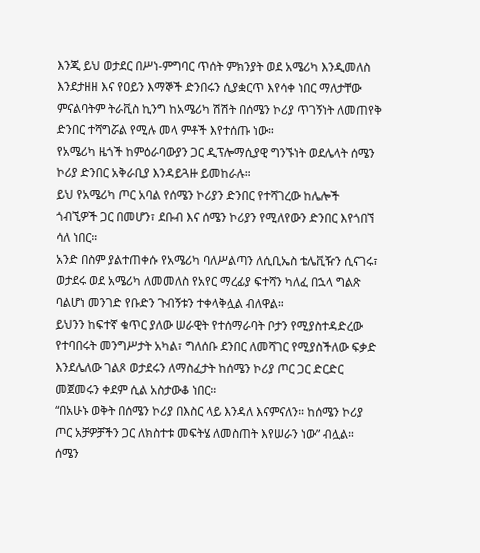እንጂ ይህ ወታደር በሥነ-ምግባር ጥሰት ምክንያት ወደ አሜሪካ እንዲመለስ እንደታዘዘ እና የዐይን እማኞች ድንበሩን ሲያቋርጥ እየሳቀ ነበር ማለታቸው ምናልባትም ትራቪስ ኪንግ ከአሜሪካ ሽሽት በሰሜን ኮሪያ ጥገኝነት ለመጠየቅ ድንበር ተሻግሯል የሚሉ መላ ምቶች እየተሰጡ ነው።
የአሜሪካ ዜጎች ከምዕራባውያን ጋር ዲፕሎማሲያዊ ግንኙነት ወደሌላት ሰሜን ኮሪያ ድንበር አቅራቢያ እንዳይጓዙ ይመከራሉ።
ይህ የአሜሪካ ጦር አባል የሰሜን ኮሪያን ድንበር የተሻገረው ከሌሎች ጎብኚዎች ጋር በመሆን፣ ደቡብ እና ሰሜን ኮሪያን የሚለየውን ድንበር እየጎበኘ ሳለ ነበር።
አንድ በስም ያልተጠቀሱ የአሜሪካ ባለሥልጣን ለሲቢኤስ ቴሌቪዥን ሲናገሩ፣ ወታደሩ ወደ አሜሪካ ለመመለስ የአየር ማረፊያ ፍተሻን ካለፈ በኋላ ግልጽ ባልሆነ መንገድ የቡድን ጉብኝቱን ተቀላቅሏል ብለዋል።
ይህንን ከፍተኛ ቁጥር ያለው ሠራዊት የተሰማራባት ቦታን የሚያስተዳድረው የተባበሩት መንግሥታት አካል፣ ግለሰቡ ደንበር ለመሻገር የሚያስችለው ፍቃድ እንደሌለው ገልጾ ወታደሩን ለማስፈታት ከሰሜን ኮሪያ ጦር ጋር ድርድር መጀመሩን ቀደም ሲል አስታውቆ ነበር።
“በአሁኑ ወቅት በሰሜን ኮሪያ በእስር ላይ እንዳለ እናምናለን። ከሰሜን ኮሪያ ጦር አቻዎቻችን ጋር ለክስተቱ መፍትሄ ለመስጠት እየሠራን ነው” ብሏል።
ሰሜን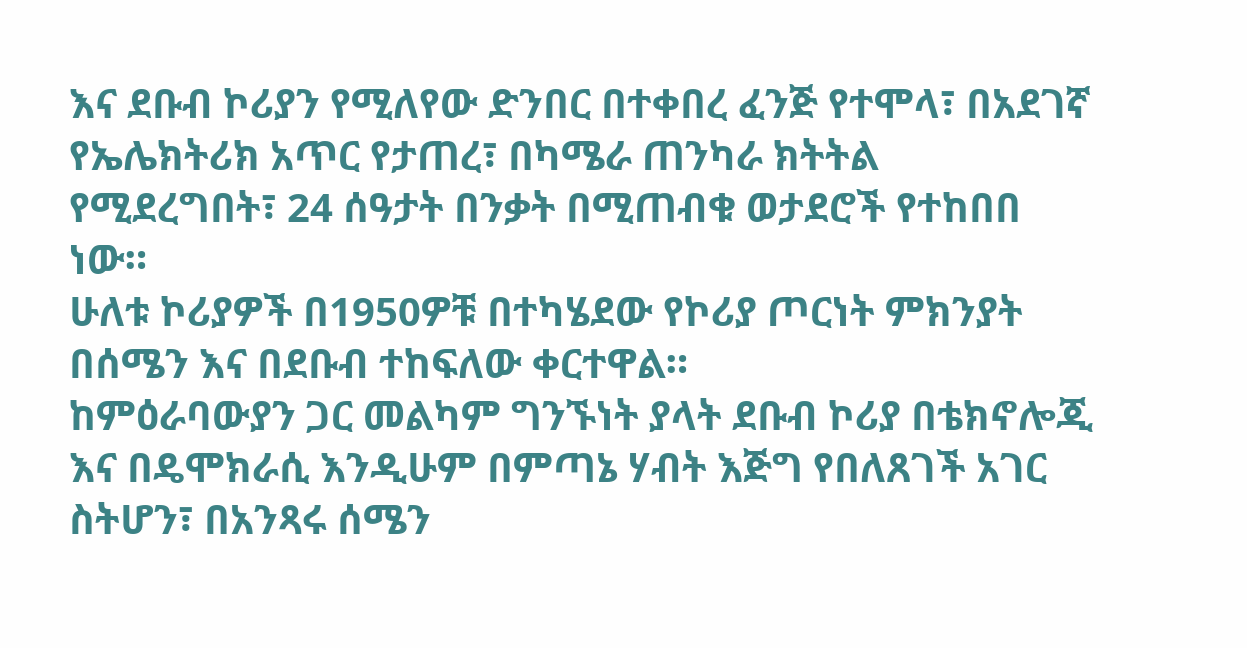እና ደቡብ ኮሪያን የሚለየው ድንበር በተቀበረ ፈንጅ የተሞላ፣ በአደገኛ የኤሌክትሪክ አጥር የታጠረ፣ በካሜራ ጠንካራ ክትትል የሚደረግበት፣ 24 ሰዓታት በንቃት በሚጠብቁ ወታደሮች የተከበበ ነው።
ሁለቱ ኮሪያዎች በ1950ዎቹ በተካሄደው የኮሪያ ጦርነት ምክንያት በሰሜን እና በደቡብ ተከፍለው ቀርተዋል።
ከምዕራባውያን ጋር መልካም ግንኙነት ያላት ደቡብ ኮሪያ በቴክኖሎጂ እና በዴሞክራሲ እንዲሁም በምጣኔ ሃብት እጅግ የበለጸገች አገር ስትሆን፣ በአንጻሩ ሰሜን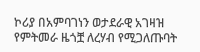ኮሪያ በአምባገነን ወታደራዊ አገዛዝ የምትመራ ዜጎቿ ለረሃብ የሚጋለጡባት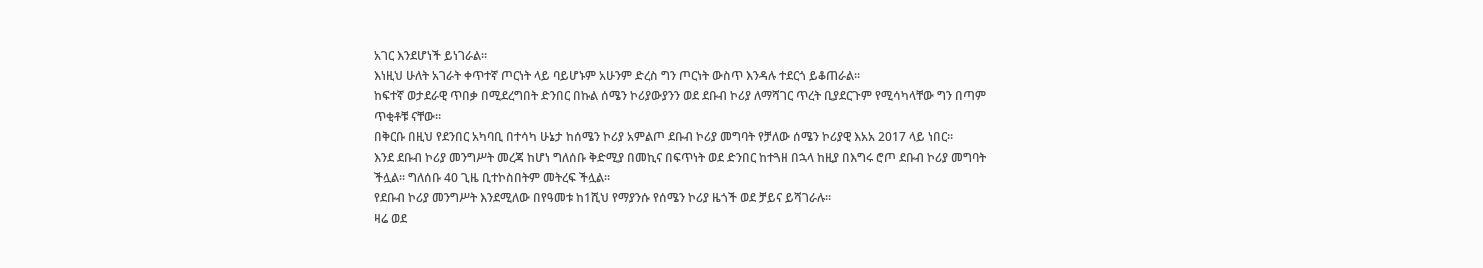አገር እንደሆነች ይነገራል።
እነዚህ ሁለት አገራት ቀጥተኛ ጦርነት ላይ ባይሆኑም አሁንም ድረስ ግን ጦርነት ውስጥ እንዳሉ ተደርጎ ይቆጠራል።
ከፍተኛ ወታደራዊ ጥበቃ በሚደረግበት ድንበር በኩል ሰሜን ኮሪያውያንን ወደ ደቡብ ኮሪያ ለማሻገር ጥረት ቢያደርጉም የሚሳካላቸው ግን በጣም ጥቂቶቹ ናቸው።
በቅርቡ በዚህ የደንበር አካባቢ በተሳካ ሁኔታ ከሰሜን ኮሪያ አምልጦ ደቡብ ኮሪያ መግባት የቻለው ሰሜን ኮሪያዊ እአአ 2017 ላይ ነበር።
እንደ ደቡብ ኮሪያ መንግሥት መረጃ ከሆነ ግለሰቡ ቅድሚያ በመኪና በፍጥነት ወደ ድንበር ከተጓዘ በኋላ ከዚያ በእግሩ ሮጦ ደቡብ ኮሪያ መግባት ችሏል። ግለሰቡ 40 ጊዜ ቢተኮስበትም መትረፍ ችሏል።
የደቡብ ኮሪያ መንግሥት እንደሚለው በየዓመቱ ከ1ሺህ የማያንሱ የሰሜን ኮሪያ ዜጎች ወደ ቻይና ይሻገራሉ።
ዛሬ ወደ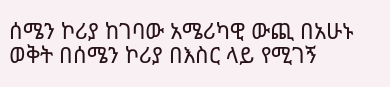ሰሜን ኮሪያ ከገባው አሜሪካዊ ውጪ በአሁኑ ወቅት በሰሜን ኮሪያ በእስር ላይ የሚገኝ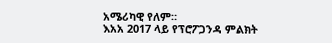አሜሪካዊ የለም።
እአአ 2017 ላይ የፕሮፖጋንዳ ምልክት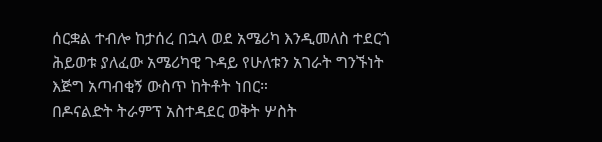ሰርቋል ተብሎ ከታሰረ በኋላ ወደ አሜሪካ እንዲመለስ ተደርጎ ሕይወቱ ያለፈው አሜሪካዊ ጉዳይ የሁለቱን አገራት ግንኙነት እጅግ አጣብቂኝ ውስጥ ከትቶት ነበር።
በዶናልድት ትራምፕ አስተዳደር ወቅት ሦስት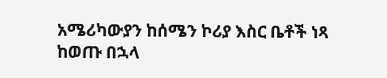አሜሪካውያን ከሰሜን ኮሪያ እስር ቤቶች ነጻ ከወጡ በኋላ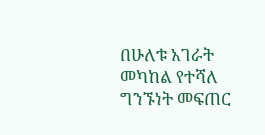በሁለቱ አገራት መካከል የተሻለ ግንኙነት መፍጠር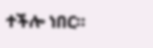ተችሎ ነበር።